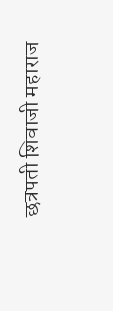छत्रपती शिवाजी महाराज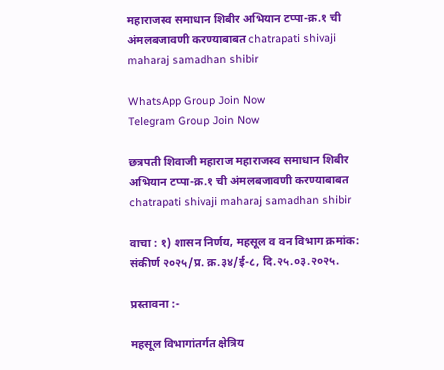महाराजस्व समाधान शिबीर अभियान टप्पा-क्र.१ ची अंमलबजावणी करण्याबाबत chatrapati shivaji maharaj samadhan shibir

WhatsApp Group Join Now
Telegram Group Join Now

छत्रपती शिवाजी महाराज महाराजस्व समाधान शिबीर अभियान टप्पा-क्र.१ ची अंमलबजावणी करण्याबाबत chatrapati shivaji maharaj samadhan shibir

वाचा : १) शासन निर्णय, महसूल व वन विभाग क्रमांक: संकीर्ण २०२५/प्र. क्र.३४/ई-८, दि.२५.०३.२०२५.

प्रस्तावना :-

महसूल विभागांतर्गत क्षेत्रिय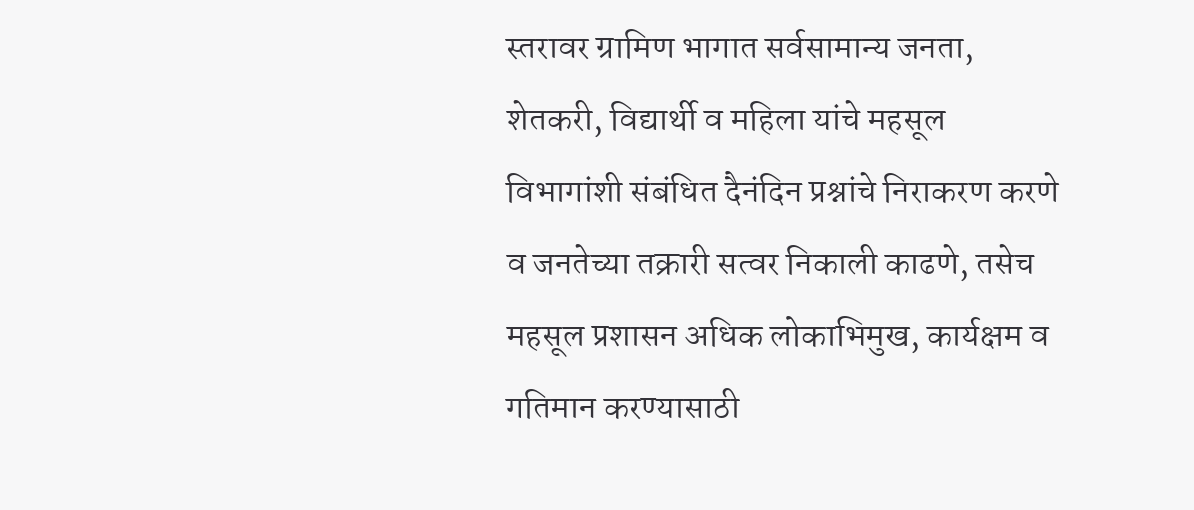स्तरावर ग्रामिण भागात सर्वसामान्य जनता, शेतकरी, विद्यार्थी व महिला यांचे महसूल विभागांशी संबंधित दैनंदिन प्रश्नांचे निराकरण करणे व जनतेच्या तक्रारी सत्वर निकाली काढणे, तसेच महसूल प्रशासन अधिक लोकाभिमुख, कार्यक्षम व गतिमान करण्यासाठी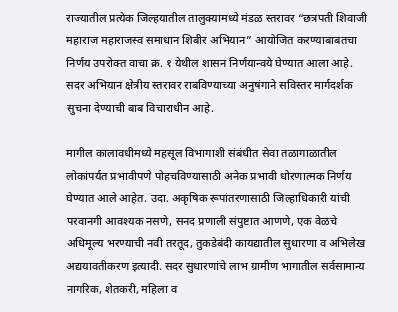राज्यातील प्रत्येक जिल्हयातील तालुक्यामध्ये मंडळ स्तरावर “छत्रपती शिवाजी महाराज महाराजस्व समाधान शिबीर अभियान” आयोजित करण्याबाबतचा निर्णय उपरोक्त वाचा क्र. १ येथील शासन निर्णयान्वये घेण्यात आला आहे. सदर अभियान क्षेत्रीय स्तरावर राबविण्याच्या अनुषंगाने सविस्तर मार्गदर्शक सुचना देण्याची बाब विचाराधीन आहे.

मागील कालावधीमध्ये महसूल विभागाशी संबंधीत सेवा तळागाळातील लोकांपर्यत प्रभावीपणे पोहचविण्यासाठी अनेक प्रभावी धोरणात्मक निर्णय घेण्यात आले आहेत. उदा. अकृषिक रूपांतरणासाठी जिल्हाधिकारी यांची परवानगी आवश्यक नसणे, सनद प्रणाली संपुष्टात आणणे, एक वेळचे अधिमूल्य भरण्याची नवी तरतूद, तुकडेबंदी कायद्यातील सुधारणा व अभिलेख अद्ययावतीकरण इत्यादी. सदर सुधारणांचे लाभ ग्रामीण भागातील सर्वसामान्य नागरिक, शेतकरी, महिला व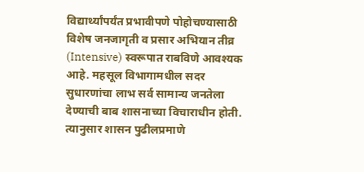विद्यार्थ्यांपर्यंत प्रभावीपणे पोहोचण्यासाठी विशेष जनजागृती व प्रसार अभियान तीव्र (Intensive) स्वरूपात राबविणे आवश्यक आहे. महसूल विभागामधील सदर सुधारणांचा लाभ सर्व सामान्य जनतेला देण्याची बाब शासनाच्या विचाराधीन होती. त्यानुसार शासन पुढीलप्रमाणे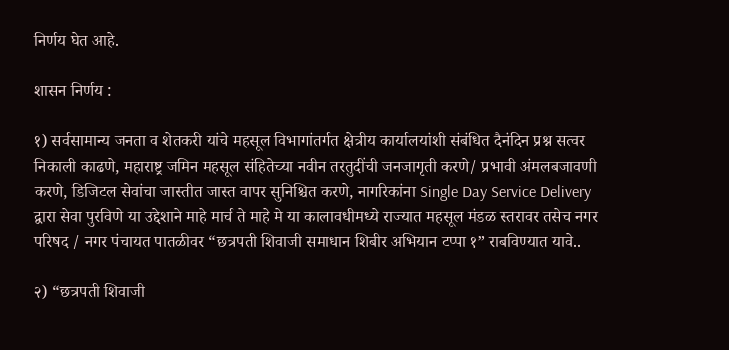निर्णय घेत आहे.

शासन निर्णय :

१) सर्वसामान्य जनता व शेतकरी यांचे महसूल विभागांतर्गत क्षेत्रीय कार्यालयांशी संबंधित दैनंदिन प्रश्न सत्वर निकाली काढणे, महाराष्ट्र जमिन महसूल संहितेच्या नवीन तरतुदींची जनजागृती करणे/ प्रभावी अंमलबजावणी करणे, डिजिटल सेवांचा जास्तीत जास्त वापर सुनिश्चित करणे, नागरिकांना Single Day Service Delivery द्वारा सेवा पुरविणे या उद्देशाने माहे मार्च ते माहे मे या कालावधीमध्ये राज्यात महसूल मंडळ स्तरावर तसेच नगर परिषद / नगर पंचायत पातळीवर “छत्रपती शिवाजी समाधान शिबीर अभियान टप्पा १” राबविण्यात यावे..

२) “छत्रपती शिवाजी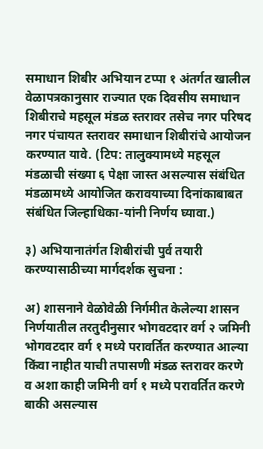समाधान शिबीर अभियान टप्पा १ अंतर्गत खालील वेळापत्रकानुसार राज्यात एक दिवसीय समाधान शिबीराचे महसूल मंडळ स्तरावर तसेच नगर परिषद नगर पंचायत स्तरावर समाधान शिबीरांचे आयोजन करण्यात यावे. (टिप: तालुक्यामध्ये महसूल मंडळाची संख्या ६ पेक्षा जास्त असल्यास संबंधित मंडळामध्ये आयोजित करावयाच्या दिनांकाबाबत संबंधित जिल्हाधिका-यांनी निर्णय घ्यावा.)

३) अभियानातंर्गत शिबीरांची पुर्व तयारी करण्यासाठीच्या मार्गदर्शक सुचना :

अ) शासनाने वेळोवेळी निर्गमीत केलेल्या शासन निर्णयातील तरतुदीनुसार भोगवटदार वर्ग २ जमिनी भोगवटदार वर्ग १ मध्ये परावर्तित करण्यात आल्या किंवा नाहीत याची तपासणी मंडळ स्तरावर करणे व अशा काही जमिनी वर्ग १ मध्ये परावर्तित करणे बाकी असल्यास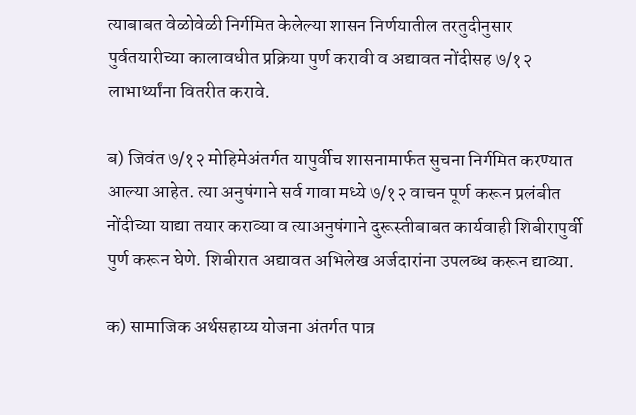त्याबाबत वेळोवेळी निर्गमित केलेल्या शासन निर्णयातील तरतुदीनुसार पुर्वतयारीच्या कालावधीत प्रक्रिया पुर्ण करावी व अद्यावत नोंदीसह ७/१२ लाभार्थ्यांना वितरीत करावे.

ब) जिवंत ७/१२ मोहिमेअंतर्गत यापुर्वीच शासनामार्फत सुचना निर्गमित करण्यात आल्या आहेत. त्या अनुषंगाने सर्व गावा मध्ये ७/१२ वाचन पूर्ण करून प्रलंबीत नोंदीच्या याद्या तयार कराव्या व त्याअनुषंगाने दुरूस्तीबाबत कार्यवाही शिबीरापुर्वी पुर्ण करून घेणे. शिबीरात अद्यावत अभिलेख अर्जदारांना उपलब्ध करून द्याव्या.

क) सामाजिक अर्थसहाय्य योजना अंतर्गत पात्र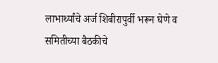लाभार्थ्यांचे अर्ज शिबीरापुर्वी भरून घेणे व समितीच्या बैठकीचे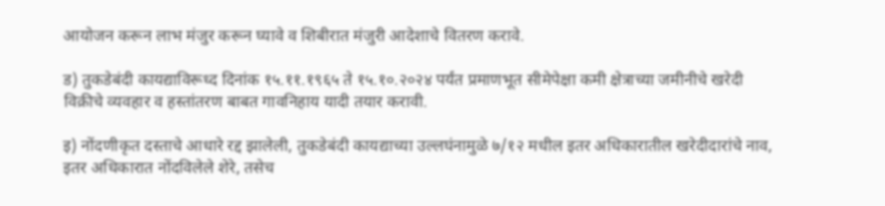आयोजन करून लाभ मंजुर करून घ्यावे व शिबीरात मंजुरी आदेशाचे वितरण करावे.

ड) तुकडेबंदी कायद्याविरूध्द दिनांक १५.११.१९६५ ते १५.१०.२०२४ पर्यंत प्रमाणभूत सीमेपेक्षा कमी क्षेत्राच्या जमीनीचे खरेदी विक्रीचे व्यवहार व हस्तांतरण बाबत गावनिहाय यादी तयार करावी.

इ) नोंदणीकृत दस्ताचे आधारे रद्द झालेली, तुकडेबंदी कायद्याच्या उल्लघंनामुळे ७/१२ मधील इतर अधिकारातील खरेदीदारांचे नाव, इतर अधिकारात नोंदविलेले शेरे, तसेच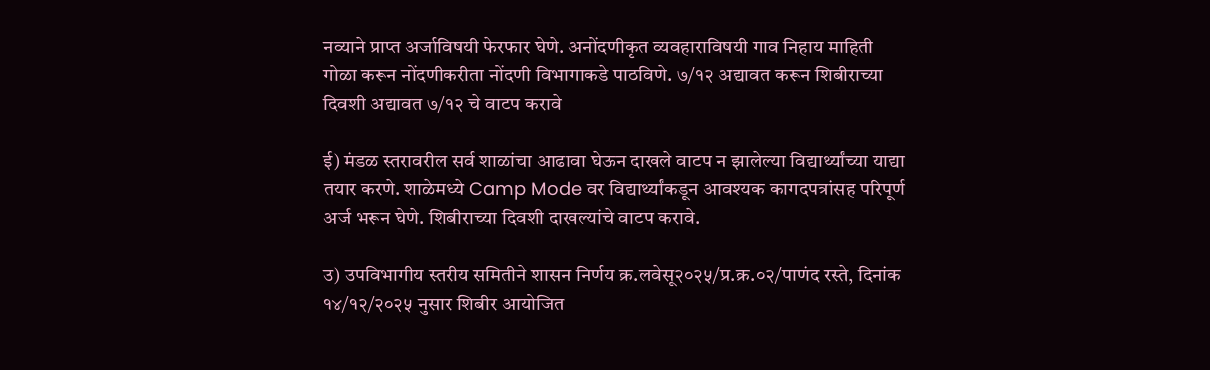नव्याने प्राप्त अर्जाविषयी फेरफार घेणे. अनोंदणीकृत व्यवहाराविषयी गाव निहाय माहिती गोळा करून नोंदणीकरीता नोंदणी विभागाकडे पाठविणे. ७/१२ अद्यावत करून शिबीराच्या दिवशी अद्यावत ७/१२ चे वाटप करावे

ई) मंडळ स्तरावरील सर्व शाळांचा आढावा घेऊन दाखले वाटप न झालेल्या विद्यार्थ्यांच्या याद्या तयार करणे. शाळेमध्ये Camp Mode वर विद्यार्थ्यांकडून आवश्यक कागदपत्रांसह परिपूर्ण अर्ज भरून घेणे. शिबीराच्या दिवशी दाखल्यांचे वाटप करावे.

उ) उपविभागीय स्तरीय समितीने शासन निर्णय क्र.लवेसू२०२५/प्र.क्र.०२/पाणंद रस्ते, दिनांक १४/१२/२०२५ नुसार शिबीर आयोजित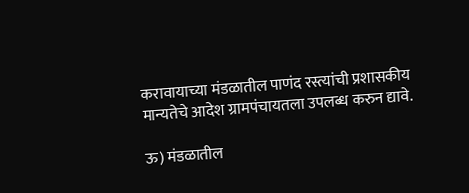करावायाच्या मंडळातील पाणंद रस्त्यांची प्रशासकीय मान्यतेचे आदेश ग्रामपंचायतला उपलब्ध करुन द्यावे.

ऊ) मंडळातील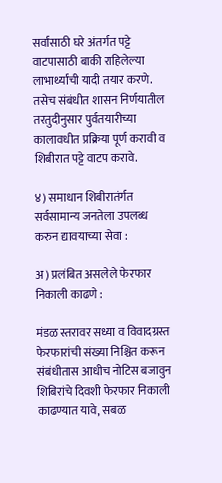सर्वांसाठी घरे अंतर्गत पट्टे वाटपासाठी बाकी राहिलेल्या लाभार्थ्यांची यादी तयार करणे. तसेच संबंधीत शासन निर्णयातील तरतुदीनुसार पुर्वतयारीच्या कालावधीत प्रक्रिया पूर्ण करावी व शिबीरात पट्टे वाटप करावे.

४) समाधान शिबीरातंर्गत सर्वसामान्य जनतेला उपलब्ध करुन द्यावयाच्या सेवा :

अ) प्रलंबित असलेले फेरफार निकाली काढणे :

मंडळ स्तरावर सध्या व विवादग्रस्त फेरफारांची संख्या निश्चित करून संबंधीतास आधीच नोटिस बजावुन शिबिरांचे दिवशी फेरफार निकाली काढण्यात यावे, सबळ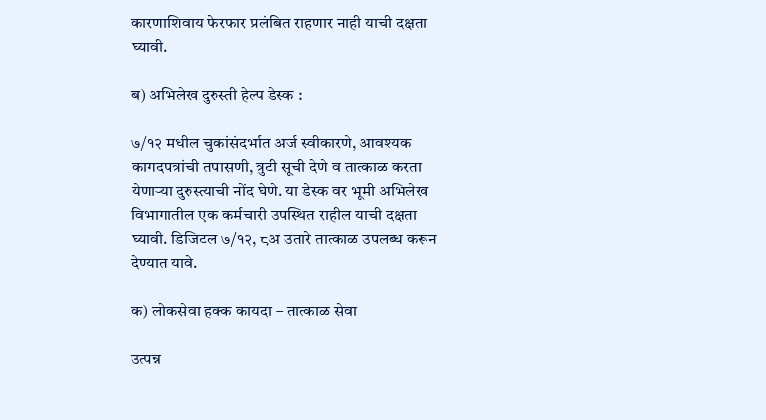कारणाशिवाय फेरफार प्रलंबित राहणार नाही याची दक्षता घ्यावी.

ब) अभिलेख दुरुस्ती हेल्प डेस्क :

७/१२ मधील चुकांसंदर्भात अर्ज स्वीकारणे, आवश्यक कागदपत्रांची तपासणी, त्रुटी सूची देणे व तात्काळ करता येणाऱ्या दुरुस्त्याची नोंद घेणे. या डेस्क वर भूमी अभिलेख विभागातील एक कर्मचारी उपस्थित राहील याची दक्षता घ्यावी. डिजिटल ७/१२, ८अ उतारे तात्काळ उपलब्ध करून देण्यात यावे.

क) लोकसेवा हक्क कायदा – तात्काळ सेवा

उत्पन्न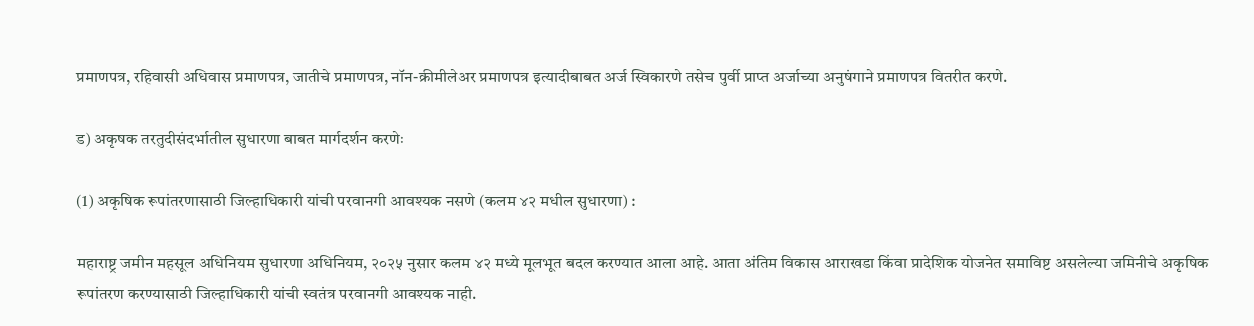प्रमाणपत्र, रहिवासी अधिवास प्रमाणपत्र, जातीचे प्रमाणपत्र, नॉन-क्रीमीलेअर प्रमाणपत्र इत्यादीबाबत अर्ज स्विकारणे तसेच पुर्वी प्राप्त अर्जाच्या अनुषंगाने प्रमाणपत्र वितरीत करणे.

ड) अकृषक तरतुदीसंदर्भातील सुधारणा बाबत मार्गदर्शन करणेः

(1) अकृषिक रूपांतरणासाठी जिल्हाधिकारी यांची परवानगी आवश्यक नसणे (कलम ४२ मधील सुधारणा) :

महाराष्ट्र जमीन महसूल अधिनियम सुधारणा अधिनियम, २०२५ नुसार कलम ४२ मध्ये मूलभूत बदल करण्यात आला आहे. आता अंतिम विकास आराखडा किंवा प्रादेशिक योजनेत समाविष्ट असलेल्या जमिनीचे अकृषिक रूपांतरण करण्यासाठी जिल्हाधिकारी यांची स्वतंत्र परवानगी आवश्यक नाही.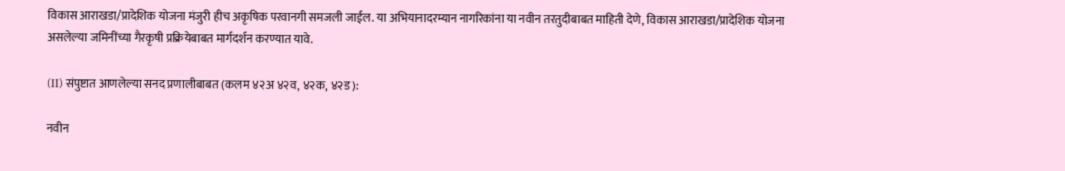विकास आराखडा/प्रादेशिक योजना मंजुरी हीच अकृषिक परवानगी समजली जाईल. या अभियानादरम्यान नागरिकांना या नवीन तरतुदीबाबत माहिती देणे, विकास आराखडा/प्रादेशिक योजना असलेल्या जमिनींच्या गैरकृषी प्रक्रियेबाबत मार्गदर्शन करण्यात यावे.

(II) संपुष्टात आणलेल्या सनद प्रणालीबाबत (कलम ४२अ ४२व, ४२क, ४२ड):

नवीन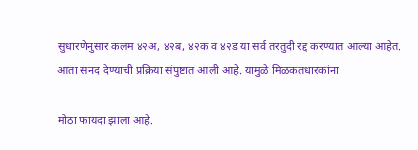सुधारणेनुसार कलम ४२अ, ४२ब, ४२क व ४२ड या सर्व तरतुदी रद्द करण्यात आल्या आहेत. आता सनद देण्याची प्रक्रिया संपुष्टात आली आहे. यामुळे मिळकतधारकांना

मोठा फायदा झाला आहे.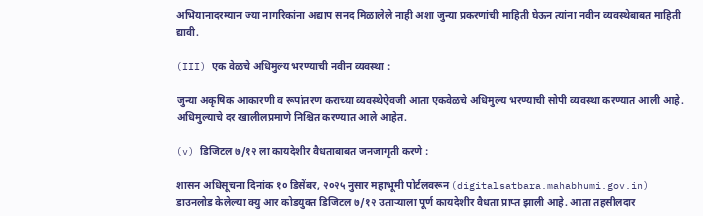अभियानादरम्यान ज्या नागरिकांना अद्याप सनद मिळालेले नाही अशा जुन्या प्रकरणांची माहिती घेऊन त्यांना नवीन व्यवस्थेबाबत माहिती द्यावी.

(III) एक वेळचे अधिमुल्य भरण्याची नवीन व्यवस्था :

जुन्या अकृषिक आकारणी व रूपांतरण कराच्या व्यवस्थेऐवजी आता एकवेळचे अधिमुल्य भरण्याची सोपी व्यवस्था करण्यात आली आहे. अधिमुल्याचे दर खालीलप्रमाणे निश्चित करण्यात आले आहेत.

(v) डिजिटल ७/१२ ला कायदेशीर वैधताबाबत जनजागृती करणे :

शासन अधिसूचना दिनांक १० डिसेंबर, २०२५ नुसार महाभूमी पोर्टलवरून (digitalsatbara.mahabhumi.gov.in) डाउनलोड केलेल्या क्यु आर कोडयुक्त डिजिटल ७/१२ उताऱ्याला पूर्ण कायदेशीर वैधता प्राप्त झाली आहे. आता तहसीलदार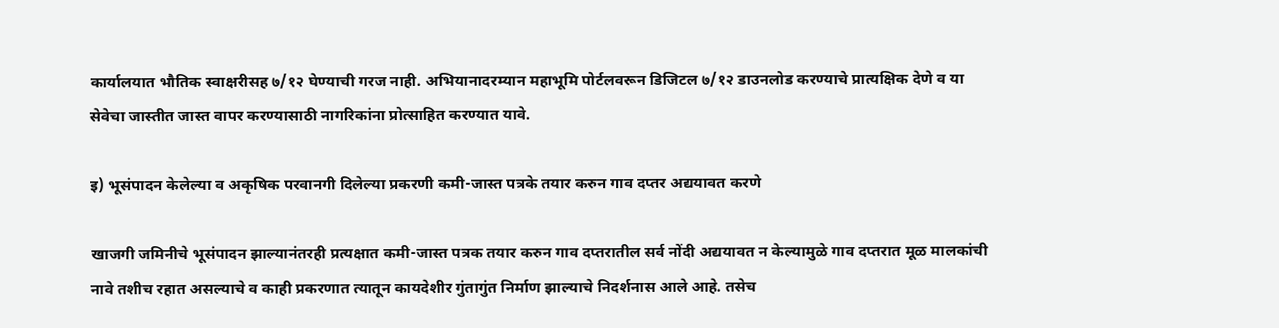कार्यालयात भौतिक स्वाक्षरीसह ७/१२ घेण्याची गरज नाही. अभियानादरम्यान महाभूमि पोर्टलवरून डिजिटल ७/१२ डाउनलोड करण्याचे प्रात्यक्षिक देणे व या सेवेचा जास्तीत जास्त वापर करण्यासाठी नागरिकांना प्रोत्साहित करण्यात यावे.

इ) भूसंपादन केलेल्या व अकृषिक परवानगी दिलेल्या प्रकरणी कमी-जास्त पत्रके तयार करुन गाव दप्तर अद्ययावत करणे

खाजगी जमिनीचे भूसंपादन झाल्यानंतरही प्रत्यक्षात कमी-जास्त पत्रक तयार करुन गाव दप्तरातील सर्व नोंदी अद्ययावत न केल्यामुळे गाव दप्तरात मूळ मालकांची नावे तशीच रहात असल्याचे व काही प्रकरणात त्यातून कायदेशीर गुंतागुंत निर्माण झाल्याचे निदर्शनास आले आहे. तसेच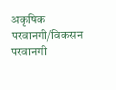अकृषिक परवानगी/विकसन परवानगी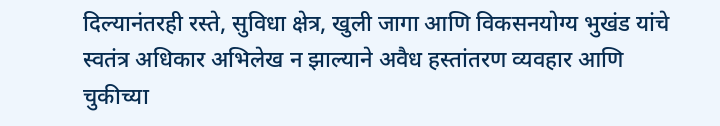दिल्यानंतरही रस्ते, सुविधा क्षेत्र, खुली जागा आणि विकसनयोग्य भुखंड यांचे स्वतंत्र अधिकार अभिलेख न झाल्याने अवैध हस्तांतरण व्यवहार आणि चुकीच्या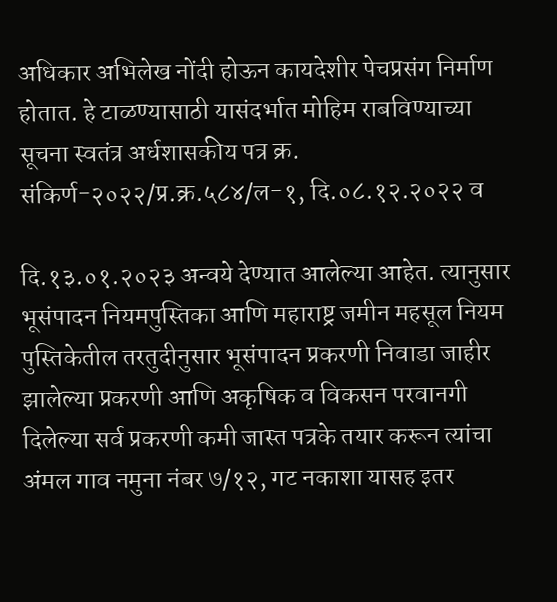अधिकार अभिलेख नोंदी होऊन कायदेशीर पेचप्रसंग निर्माण होतात. हे टाळण्यासाठी यासंदर्भात मोहिम राबविण्याच्या सूचना स्वतंत्र अर्धशासकीय पत्र क्र. संकिर्ण-२०२२/प्र.क्र.५८४/ल-१, दि.०८.१२.२०२२ व

दि.१३.०१.२०२३ अन्वये देण्यात आलेल्या आहेत. त्यानुसार भूसंपादन नियमपुस्तिका आणि महाराष्ट्र जमीन महसूल नियम पुस्तिकेतील तरतुदीनुसार भूसंपादन प्रकरणी निवाडा जाहीर झालेल्या प्रकरणी आणि अकृषिक व विकसन परवानगी दिलेल्या सर्व प्रकरणी कमी जास्त पत्रके तयार करून त्यांचा अंमल गाव नमुना नंबर ७/१२, गट नकाशा यासह इतर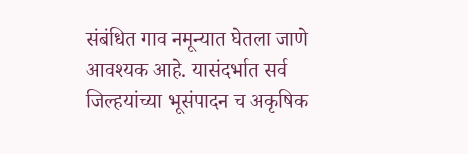संबंधित गाव नमून्यात घेतला जाणे आवश्यक आहे. यासंदर्भात सर्व जिल्हयांच्या भूसंपादन च अकृषिक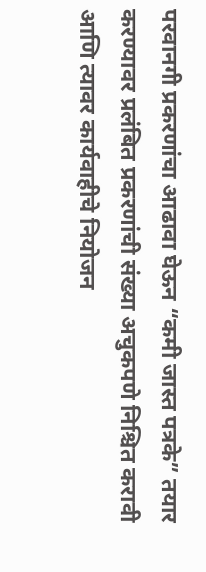परवानगी प्रकरणांचा आढावा घेऊन “कमी जास्त पत्रके” तयार करण्यावर प्रलंबित प्रकरणांची संख्या अचुकपणे निश्चित करावी आणि त्यावर कार्यवाहीचे नियोजन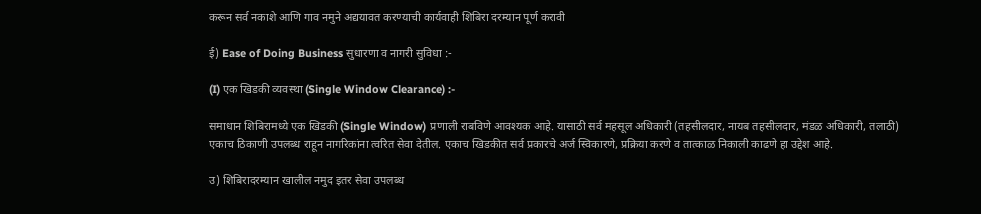करून सर्व नकाशे आणि गाव नमुने अद्ययावत करण्याची कार्यवाही शिबिरा दरम्यान पूर्ण करावी

ई) Ease of Doing Business सुधारणा व नागरी सुविधा :-

(I) एक खिडकी व्यवस्था (Single Window Clearance) :-

समाधान शिबिरामध्ये एक खिडकी (Single Window) प्रणाली राबविणे आवश्यक आहे. यासाठी सर्व महसूल अधिकारी (तहसीलदार, नायब तहसीलदार, मंडळ अधिकारी, तलाठी) एकाच ठिकाणी उपलब्ध राहून नागरिकांना त्वरित सेवा देतील. एकाच खिडकीत सर्व प्रकारचे अर्ज स्विकारणे, प्रक्रिया करणे व तात्काळ निकाली काढणे हा उद्देश आहे.

उ) शिबिरादरम्यान खालील नमुद इतर सेवा उपलब्ध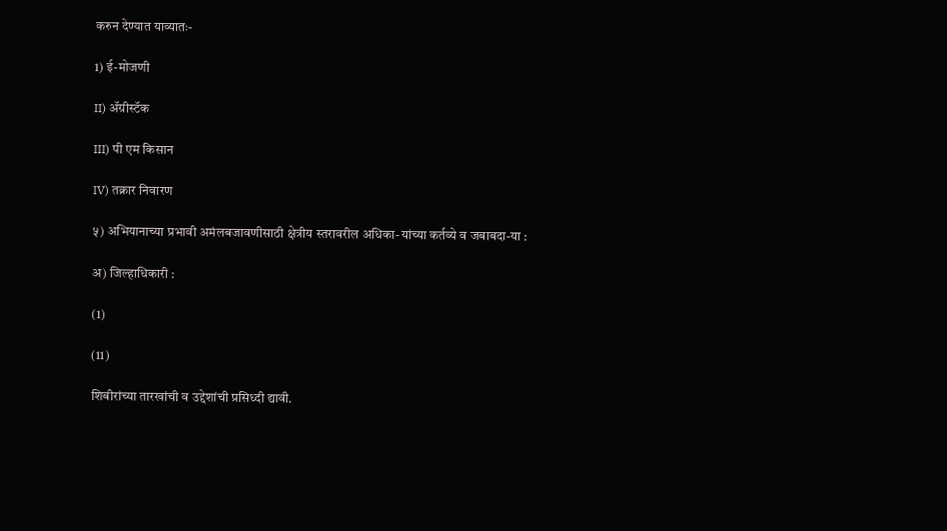करुन देण्यात याव्यातः-

1) ई-मोजणी

II) ॲग्रीस्टॅक

III) पी एम किसान

IV) तक्रार निवारण

५) अभियानाच्या प्रभावी अमंलबजावणीसाठी क्षेत्रीय स्तरावरील अधिका-यांच्या कर्तव्ये व जबाबदा-या :

अ) जिल्हाधिकारी :

(1)

(11)

शिबीरांच्या तारखांची व उद्देशांची प्रसिध्दी द्यावी.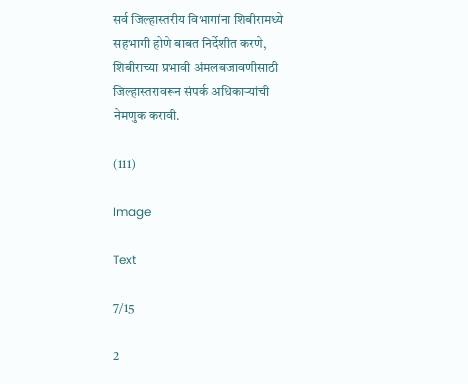सर्व जिल्हास्तरीय विभागांना शिबीरामध्ये सहभागी होणे बाबत निर्देशीत करणे, शिबीराच्या प्रभावी अंमलबजावणीसाठी जिल्हास्तरावरून संपर्क अधिकाऱ्यांची नेमणुक करावी.

(111)

Image

Text

7/15

2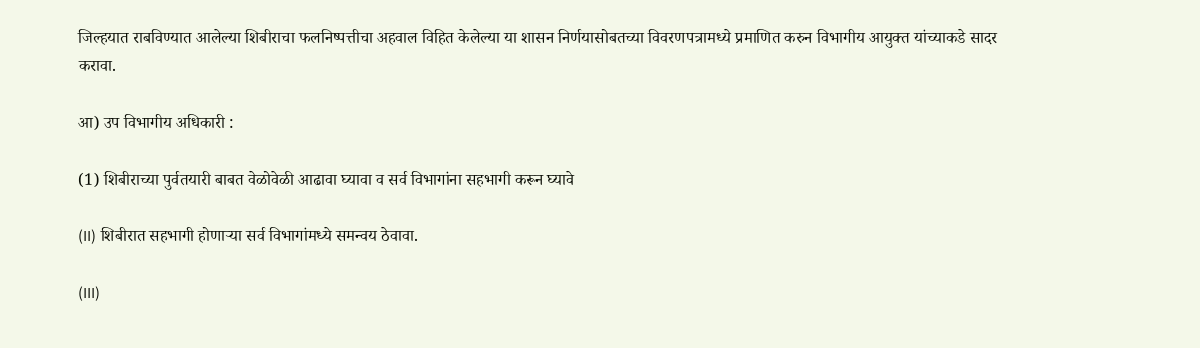जिल्हयात राबविण्यात आलेल्या शिबीराचा फलनिष्पत्तीचा अहवाल विहित केलेल्या या शासन निर्णयासोबतच्या विवरणपत्रामध्ये प्रमाणित करुन विभागीय आयुक्त यांच्याकडे सादर करावा.

आ) उप विभागीय अधिकारी :

(1) शिबीराच्या पुर्वतयारी बाबत वेळोवेळी आढावा घ्यावा व सर्व विभागांना सहभागी करून घ्यावे

(II) शिबीरात सहभागी होणाऱ्या सर्व विभागांमध्ये समन्वय ठेवावा.

(III)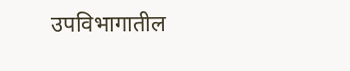उपविभागातील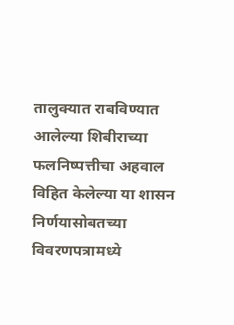तालुक्यात राबविण्यात आलेल्या शिबीराच्या फलनिष्पत्तीचा अहवाल विहित केलेल्या या शासन निर्णयासोबतच्या विवरणपत्रामध्ये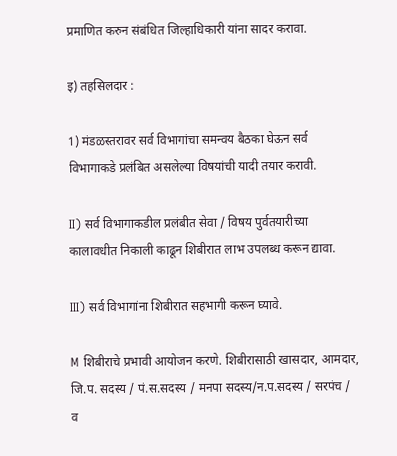प्रमाणित करुन संबंधित जिल्हाधिकारी यांना सादर करावा.

इ) तहसिलदार :

1) मंडळस्तरावर सर्व विभागांचा समन्वय बैठका घेऊन सर्व विभागाकडे प्रलंबित असलेल्या विषयांची यादी तयार करावी.

II) सर्व विभागाकडील प्रलंबीत सेवा / विषय पुर्वतयारीच्या कालावधीत निकाली काढून शिबीरात लाभ उपलब्ध करून द्यावा.

III) सर्व विभागांना शिबीरात सहभागी करून घ्यावे.

M शिबीराचे प्रभावी आयोजन करणे. शिबीरासाठी खासदार, आमदार, जि.प. सदस्य / पं.स.सदस्य / मनपा सदस्य/न.प.सदस्य / सरपंच / व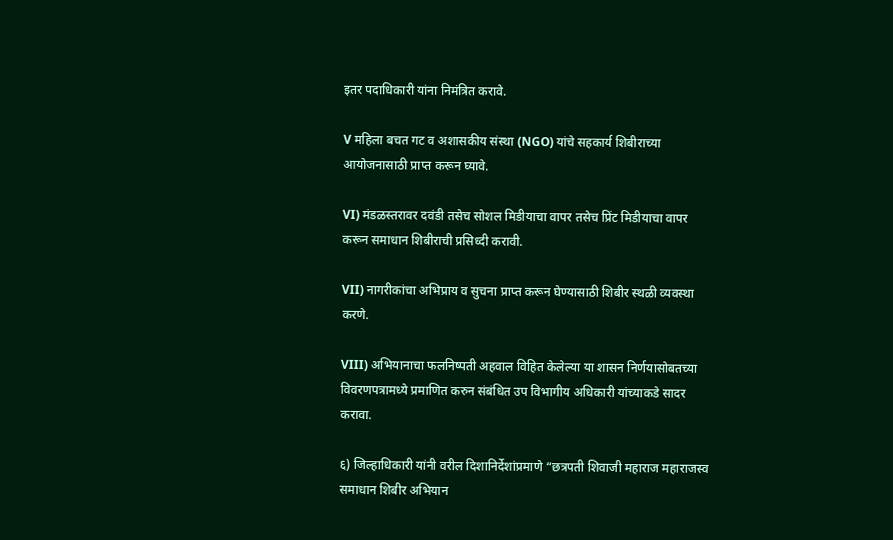इतर पदाधिकारी यांना निमंत्रित करावे.

V महिला बचत गट व अशासकीय संस्था (NGO) यांचे सहकार्य शिबीराच्या आयोजनासाठी प्राप्त करून घ्यावे.

VI) मंडळस्तरावर दवंडी तसेच सोशल मिडीयाचा वापर तसेच प्रिंट मिडीयाचा वापर करून समाधान शिबीराची प्रसिध्दी करावी.

VII) नागरीकांचा अभिप्राय व सुचना प्राप्त करून घेण्यासाठी शिबीर स्थळी व्यवस्था करणे.

VIII) अभियानाचा फलनिष्पती अहवाल विहित केलेल्या या शासन निर्णयासोबतच्या विवरणपत्रामध्ये प्रमाणित करुन संबंधित उप विभागीय अधिकारी यांच्याकडे सादर करावा.

६) जिल्हाधिकारी यांनी वरील दिशानिर्देशांप्रमाणे “छत्रपती शिवाजी महाराज महाराजस्व समाधान शिबीर अभियान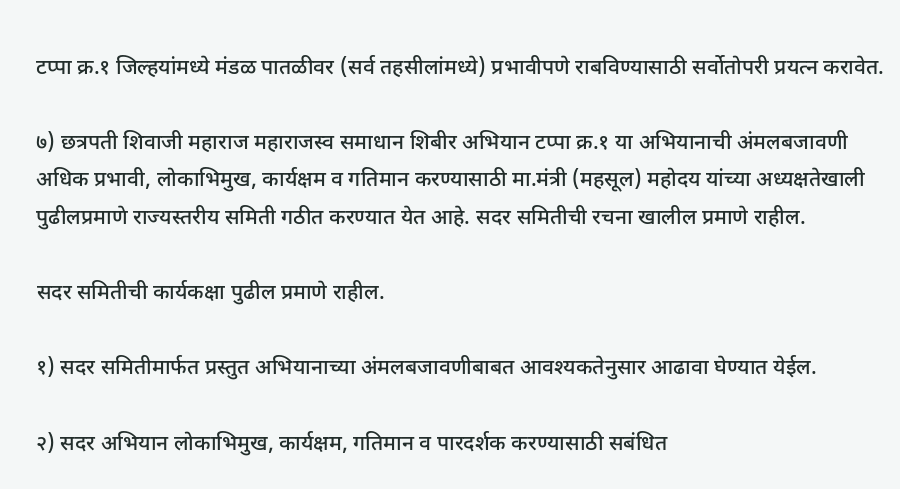टप्पा क्र.१ जिल्हयांमध्ये मंडळ पातळीवर (सर्व तहसीलांमध्ये) प्रभावीपणे राबविण्यासाठी सर्वोतोपरी प्रयत्न करावेत.

७) छत्रपती शिवाजी महाराज महाराजस्व समाधान शिबीर अभियान टप्पा क्र.१ या अभियानाची अंमलबजावणी अधिक प्रभावी, लोकाभिमुख, कार्यक्षम व गतिमान करण्यासाठी मा.मंत्री (महसूल) महोदय यांच्या अध्यक्षतेखाली पुढीलप्रमाणे राज्यस्तरीय समिती गठीत करण्यात येत आहे. सदर समितीची रचना खालील प्रमाणे राहील.

सदर समितीची कार्यकक्षा पुढील प्रमाणे राहील.

१) सदर समितीमार्फत प्रस्तुत अभियानाच्या अंमलबजावणीबाबत आवश्यकतेनुसार आढावा घेण्यात येईल.

२) सदर अभियान लोकाभिमुख, कार्यक्षम, गतिमान व पारदर्शक करण्यासाठी सबंधित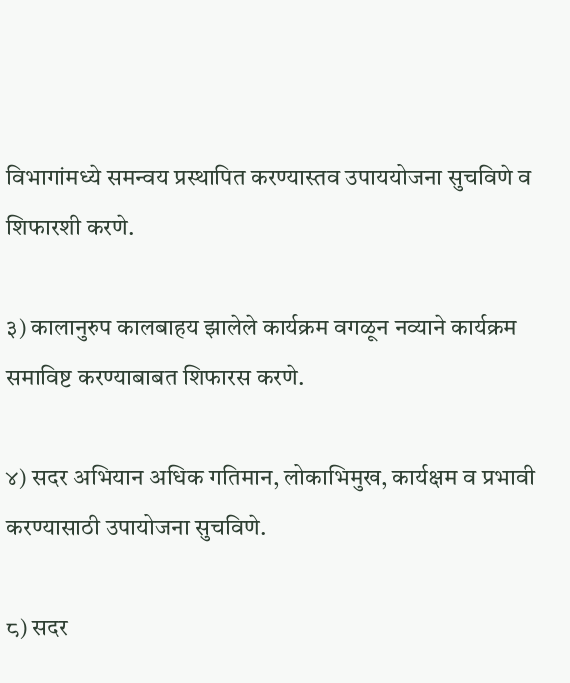विभागांमध्ये समन्वय प्रस्थापित करण्यास्तव उपाययोजना सुचविणे व शिफारशी करणे.

३) कालानुरुप कालबाहय झालेले कार्यक्रम वगळून नव्याने कार्यक्रम समाविष्ट करण्याबाबत शिफारस करणे.

४) सदर अभियान अधिक गतिमान, लोकाभिमुख, कार्यक्षम व प्रभावी करण्यासाठी उपायोजना सुचविणे.

८) सदर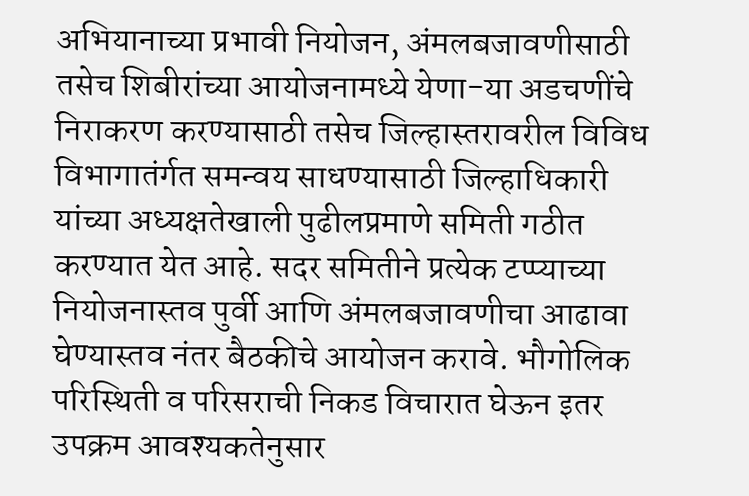अभियानाच्या प्रभावी नियोजन, अंमलबजावणीसाठी तसेच शिबीरांच्या आयोजनामध्ये येणा-या अडचणींचे निराकरण करण्यासाठी तसेच जिल्हास्तरावरील विविध विभागातंर्गत समन्वय साधण्यासाठी जिल्हाधिकारी यांच्या अध्यक्षतेखाली पुढीलप्रमाणे समिती गठीत करण्यात येत आहे. सदर समितीने प्रत्येक टप्प्याच्या नियोजनास्तव पुर्वी आणि अंमलबजावणीचा आढावा घेण्यास्तव नंतर बैठकीचे आयोजन करावे. भौगोलिक परिस्थिती व परिसराची निकड विचारात घेऊन इतर उपक्रम आवश्यकतेनुसार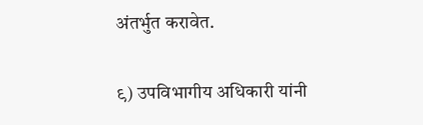अंतर्भुत करावेत.

९) उपविभागीय अधिकारी यांनी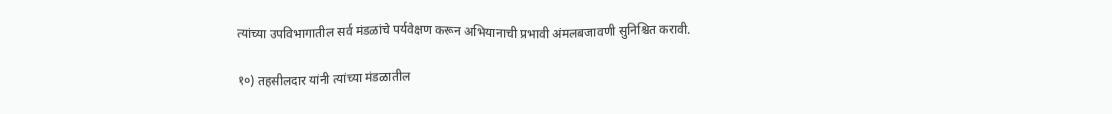त्यांच्या उपविभागातील सर्व मंडळांचे पर्यवेक्षण करून अभियानाची प्रभावी अंमलबजावणी सुनिश्चित करावी.

१०) तहसीलदार यांनी त्यांच्या मंडळातील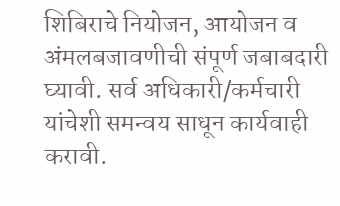शिबिराचे नियोजन, आयोजन व अंमलबजावणीची संपूर्ण जबाबदारी घ्यावी. सर्व अधिकारी/कर्मचारी यांचेशी समन्वय साधून कार्यवाही करावी.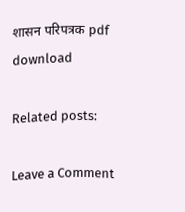शासन परिपत्रक pdf download

Related posts:

Leave a Comment